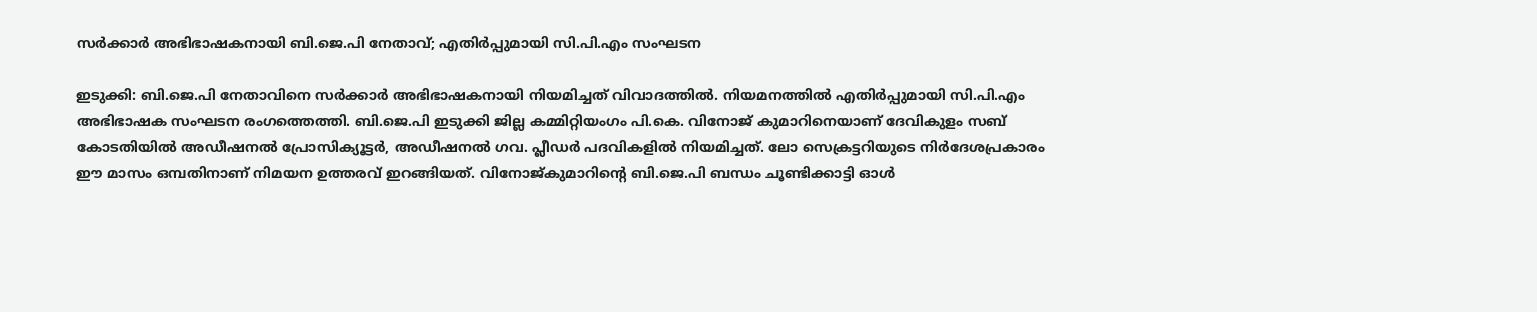സർക്കാർ അഭിഭാഷകനായി ബി.ജെ.പി നേതാവ്; എതിർപ്പുമായി സി.പി.എം സംഘടന

ഇടുക്കി: ബി.ജെ.പി നേതാവിനെ സർക്കാർ അഭിഭാഷകനായി നിയമിച്ചത് വിവാദത്തിൽ. നിയമനത്തിൽ എതിർപ്പുമായി സി.പി.എം അഭിഭാഷക സംഘടന രംഗത്തെത്തി. ബി.ജെ.പി ഇടുക്കി ജില്ല കമ്മിറ്റിയംഗം പി.കെ. വിനോജ് കുമാറിനെയാണ് ദേവികുളം സബ് കോടതിയിൽ അഡീഷനൽ പ്രോസിക്യൂട്ടർ, അഡീഷനൽ ഗവ. പ്ലീഡർ പദവികളിൽ നിയമിച്ചത്. ലോ സെക്രട്ടറിയുടെ നിർദേശപ്രകാരം ഈ മാസം ഒമ്പതിനാണ് നിമയന ഉത്തരവ് ഇറങ്ങിയത്. വിനോജ്കുമാറിന്‍റെ ബി.ജെ.പി ബന്ധം ചൂണ്ടിക്കാട്ടി ഓൾ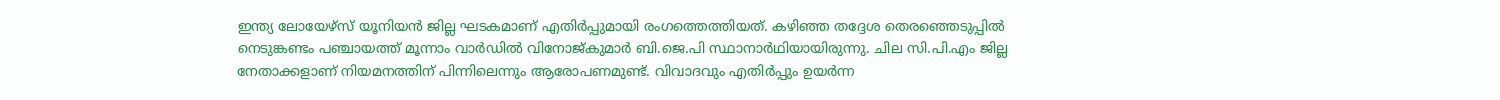ഇന്ത്യ ലോയേഴ്‌സ് യൂനിയൻ ജില്ല ഘടകമാണ് എതിർപ്പുമായി രംഗത്തെത്തിയത്. കഴിഞ്ഞ തദ്ദേശ തെരഞ്ഞെടുപ്പിൽ നെടുങ്കണ്ടം പഞ്ചായത്ത് മൂന്നാം വാർഡിൽ വിനോജ്കുമാർ ബി.ജെ.പി സ്ഥാനാർഥിയായിരുന്നു. ചില സി.പി.എം ജില്ല നേതാക്കളാണ് നിയമനത്തിന് പിന്നിലെന്നും ആരോപണമുണ്ട്. വിവാദവും എതിർപ്പും ഉയർന്ന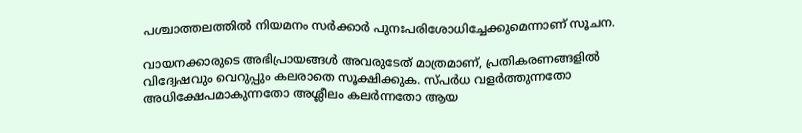പശ്ചാത്തലത്തിൽ നിയമനം സർക്കാർ പുനഃപരിശോധിച്ചേക്കുമെന്നാണ് സൂചന.

വായനക്കാരുടെ അഭിപ്രായങ്ങള്‍ അവരുടേത് മാത്രമാണ്, പ്രതികരണങ്ങളിൽ വിദ്വേഷവും വെറുപ്പും കലരാതെ സൂക്ഷിക്കുക. സ്പർധ വളർത്തുന്നതോ അധിക്ഷേപമാകുന്നതോ അശ്ലീലം കലർന്നതോ ആയ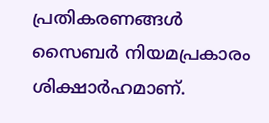പ്രതികരണങ്ങൾ സൈബർ നിയമപ്രകാരം ശിക്ഷാർഹമാണ്.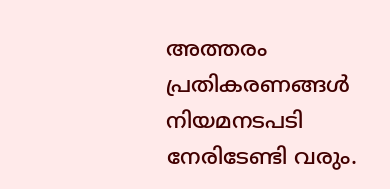അത്തരം പ്രതികരണങ്ങൾ നിയമനടപടി നേരിടേണ്ടി വരും.